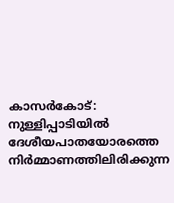കാസർകോട്: നുള്ളിപ്പാടിയിൽ ദേശീയപാതയോരത്തെ നിർമ്മാണത്തിലിരിക്കുന്ന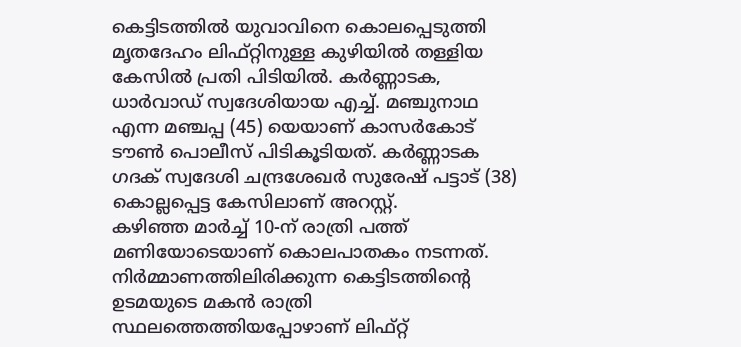കെട്ടിടത്തിൽ യുവാവിനെ കൊലപ്പെടുത്തി മൃതദേഹം ലിഫ്റ്റിനുള്ള കുഴിയിൽ തള്ളിയ കേസിൽ പ്രതി പിടിയിൽ. കർണ്ണാടക, ധാർവാഡ് സ്വദേശിയായ എച്ച്. മഞ്ചുനാഥ എന്ന മഞ്ചപ്പ (45) യെയാണ് കാസർകോട് ടൗൺ പൊലീസ് പിടികൂടിയത്. കർണ്ണാടക ഗദക് സ്വദേശി ചന്ദ്രശേഖർ സുരേഷ് പട്ടാട് (38) കൊല്ലപ്പെട്ട കേസിലാണ് അറസ്റ്റ്.
കഴിഞ്ഞ മാർച്ച് 10-ന് രാത്രി പത്ത് മണിയോടെയാണ് കൊലപാതകം നടന്നത്. നിർമ്മാണത്തിലിരിക്കുന്ന കെട്ടിടത്തിന്റെ ഉടമയുടെ മകൻ രാത്രി സ്ഥലത്തെത്തിയപ്പോഴാണ് ലിഫ്റ്റ്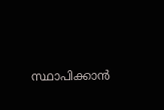സ്ഥാപിക്കാൻ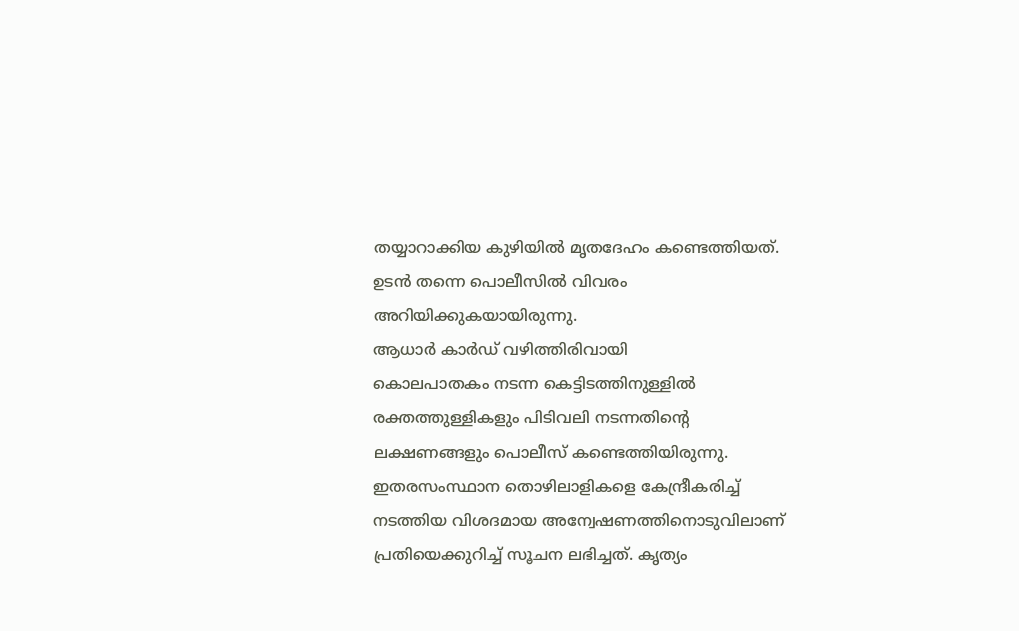തയ്യാറാക്കിയ കുഴിയിൽ മൃതദേഹം കണ്ടെത്തിയത്. ഉടൻ തന്നെ പൊലീസിൽ വിവരം അറിയിക്കുകയായിരുന്നു.
ആധാർ കാർഡ് വഴിത്തിരിവായി
കൊലപാതകം നടന്ന കെട്ടിടത്തിനുള്ളിൽ രക്തത്തുള്ളികളും പിടിവലി നടന്നതിന്റെ ലക്ഷണങ്ങളും പൊലീസ് കണ്ടെത്തിയിരുന്നു. ഇതരസംസ്ഥാന തൊഴിലാളികളെ കേന്ദ്രീകരിച്ച് നടത്തിയ വിശദമായ അന്വേഷണത്തിനൊടുവിലാണ് പ്രതിയെക്കുറിച്ച് സൂചന ലഭിച്ചത്. കൃത്യം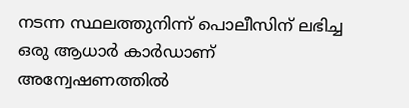നടന്ന സ്ഥലത്തുനിന്ന് പൊലീസിന് ലഭിച്ച ഒരു ആധാർ കാർഡാണ് അന്വേഷണത്തിൽ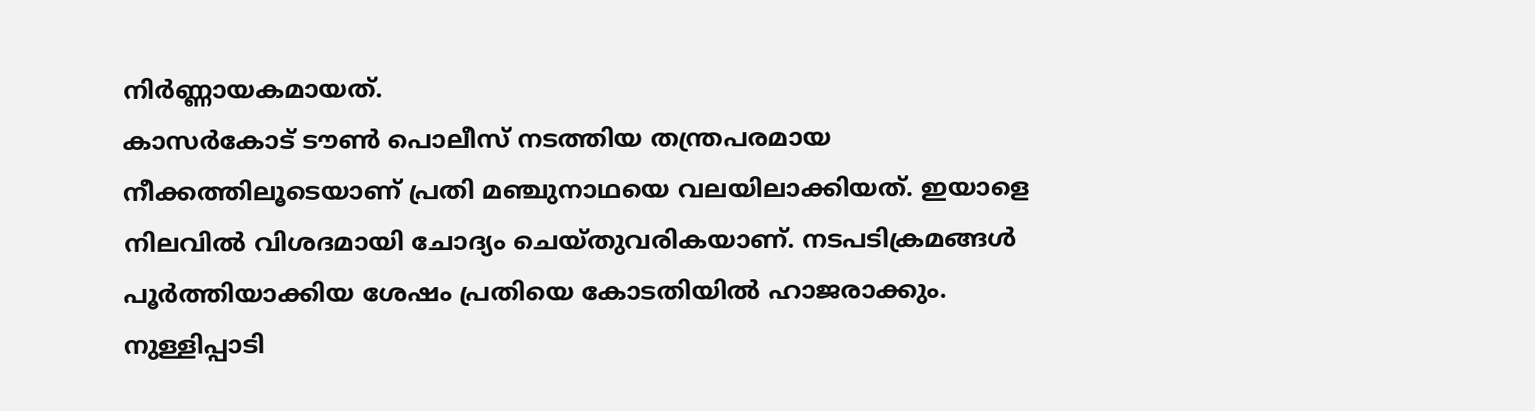നിർണ്ണായകമായത്.
കാസർകോട് ടൗൺ പൊലീസ് നടത്തിയ തന്ത്രപരമായ നീക്കത്തിലൂടെയാണ് പ്രതി മഞ്ചുനാഥയെ വലയിലാക്കിയത്. ഇയാളെ നിലവിൽ വിശദമായി ചോദ്യം ചെയ്തുവരികയാണ്. നടപടിക്രമങ്ങൾ പൂർത്തിയാക്കിയ ശേഷം പ്രതിയെ കോടതിയിൽ ഹാജരാക്കും.
നുള്ളിപ്പാടി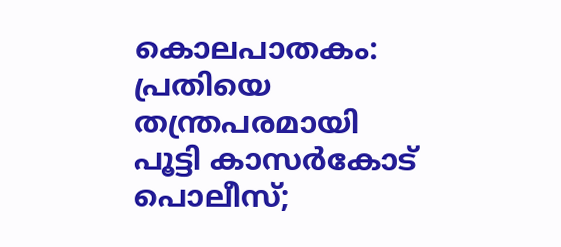കൊലപാതകം: പ്രതിയെ തന്ത്രപരമായി പൂട്ടി കാസർകോട് പൊലീസ്;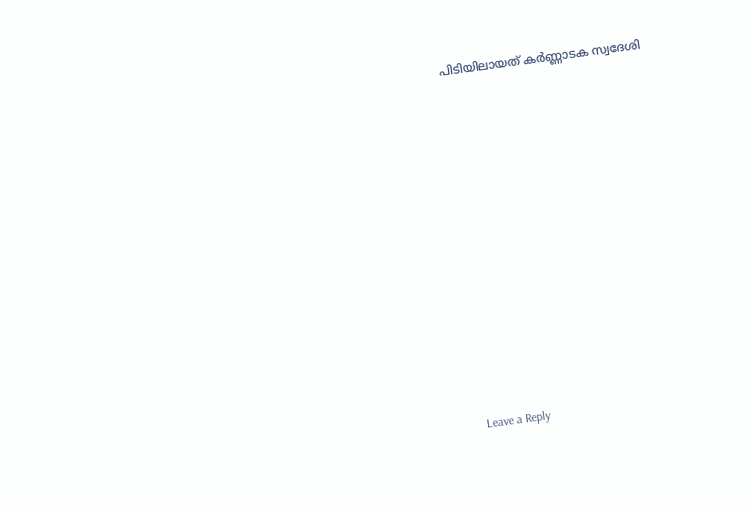പിടിയിലായത് കർണ്ണാടക സ്വദേശി













Leave a Reply